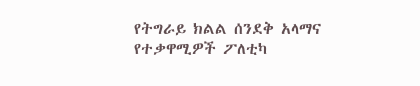የትግራይ ክልል ሰንደቅ አላማና የተቃዋሚዎች ፖለቲካ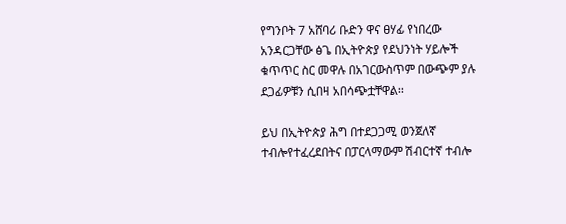የግንቦት 7 አሸባሪ ቡድን ዋና ፀሃፊ የነበረው አንዳርጋቸው ፅጌ በኢትዮጵያ የደህንነት ሃይሎች ቁጥጥር ስር መዋሉ በአገርውስጥም በውጭም ያሉ ደጋፊዎቹን ሲበዛ አበሳጭቷቸዋል፡፡

ይህ በኢትዮጵያ ሕግ በተደጋጋሚ ወንጀለኛ ተብሎየተፈረደበትና በፓርላማውም ሽብርተኛ ተብሎ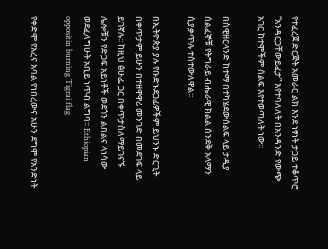የተፈረጀ ድርጅት አመራር ልክ እንደ ነፃነት ታጋይ ተቆጥሮ “አንዳርጋቸውይፈታ” እየተባለለት በአንዳንድ የውጭ አገር ከተሞችም ሰልፍ እየተወጣለት ነው፡፡

በስዊዘርላንድ ከተማ በተካሄደውሰልፍ ላይ ታዲያ ሰልፈኞቹ የትግራይ ብሔራዊ ክልል ሰንደቅ አላማን ሲያቃጥሉ ተስተውለዋል፡፡

በኢትዮጵያ ያሉ የቡድኑደጋፊዎችም ይህንኑ ድርጊት በቀጥታም ይሁን በተዘዋዋሪ መንገድ በመደገፍ ላይ ይገኛሉ፡፡ ከዚህ ፅሁፌ ጋር በቀጥታስለማይገናኙ ሌሎቹን የድጋፍ አይነቶች ወደጎን ልበልና ላነሳው ወደፈለግሁት አቢይ ነጥብ ልግባ፡፡ Ethiopian oppositin burning Tigrai flag

የቀድሞ የአረና አባል የነበረውና አሁን ደግሞ የአንድነት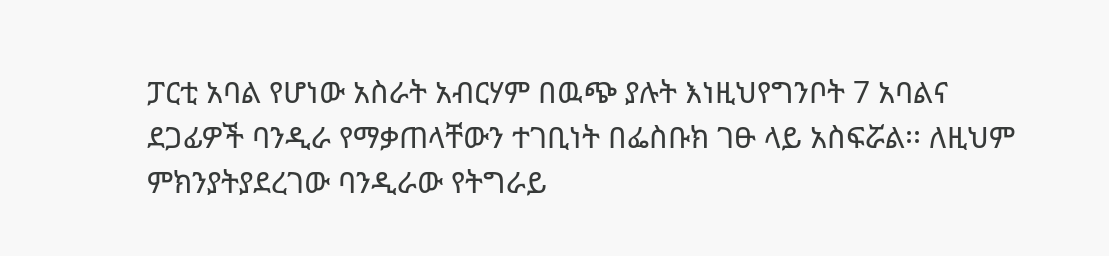ፓርቲ አባል የሆነው አስራት አብርሃም በዉጭ ያሉት እነዚህየግንቦት 7 አባልና ደጋፊዎች ባንዲራ የማቃጠላቸውን ተገቢነት በፌስቡክ ገፁ ላይ አስፍሯል፡፡ ለዚህም ምክንያትያደረገው ባንዲራው የትግራይ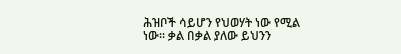ሕዝቦች ሳይሆን የህወሃት ነው የሚል ነው፡፡ ቃል በቃል ያለው ይህንን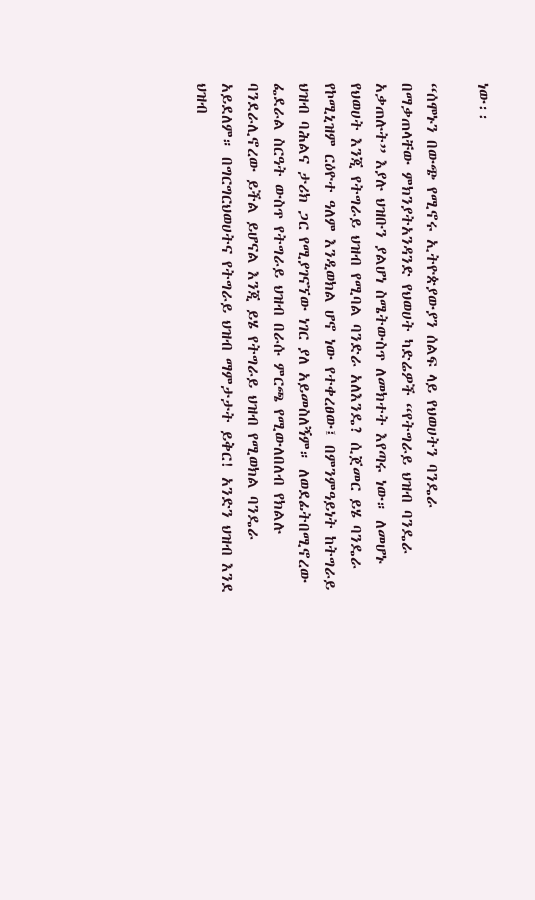ነው፡፡

“ሰሞኑን በውጭ የሚኖሩ ኢትዮጵያውያን ሰልፍ ላይ የህወሀትን ባንዴራ በማቃጠላቸው ምክንያትአንዳንድ የህወሀት ካድሬዎች “የትግራይ ህዝብ ባንዴራ አቃጠሉት” እያሉ ህዝቡን ያልሆነ ስሜትውስጥ ለመክተት እየጣሩ ነው። ለመሆኑ የህወሀት እንጂ የትግራይ ህዝብ የሚባል ባንድራ አለእንዴ? ሲጀመር ይሄ ባንዴራ የኮሚኒዝም ርዕዮተ ዓለም እንዲወክል ሆኖ ነው የተቀረፀው፤ በምንምዓይነት ከትግራይ ህዝብ ባሕልና ታሪክ ጋር የሚያገናኘው ነገር ያለ አይመስለኝም። ለወደፊትበሚኖረው ፌደራል ስርዓት ውስጥ የትግራይ ህዝብ በራሱ ምርጫ የሚውለበለብ የክልሉ ባንደራሊኖረው ይችል ይሆናል እንጂ ይሄ የትግራይ ህዝብ የሚወክል ባንዴራ አይደለም። በግርግርህወሀትና የትግራይ ህዝብ ማምታታት ይቅር! አንድን ህዝብ እንደ ህዝብ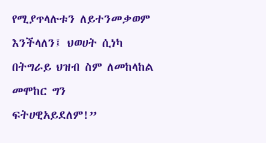የሚያጥላሉቱን ለይተንመቃወም እንችላለን፤ ህወሀት ሲነካ በትግራይ ህዝብ ስም ለመከላከል መሞከር ግን ፍትሀዊአይደለም!”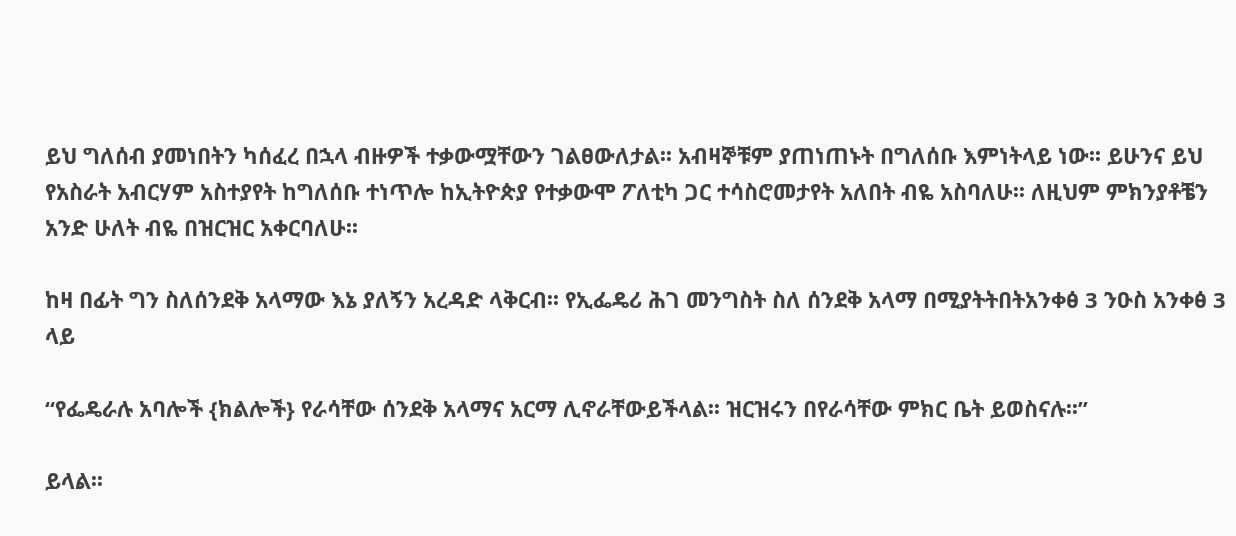ይህ ግለሰብ ያመነበትን ካሰፈረ በኋላ ብዙዎች ተቃውሟቸውን ገልፀውለታል፡፡ አብዛኞቹም ያጠነጠኑት በግለሰቡ እምነትላይ ነው፡፡ ይሁንና ይህ የአስራት አብርሃም አስተያየት ከግለሰቡ ተነጥሎ ከኢትዮጵያ የተቃውሞ ፖለቲካ ጋር ተሳስሮመታየት አለበት ብዬ አስባለሁ፡፡ ለዚህም ምክንያቶቼን አንድ ሁለት ብዬ በዝርዝር አቀርባለሁ፡፡

ከዛ በፊት ግን ስለሰንደቅ አላማው እኔ ያለኝን አረዳድ ላቅርብ፡፡ የኢፌዴሪ ሕገ መንግስት ስለ ሰንደቅ አላማ በሚያትትበትአንቀፅ 3 ንዑስ አንቀፅ 3 ላይ

“የፌዴራሉ አባሎች {ክልሎች} የራሳቸው ሰንደቅ አላማና አርማ ሊኖራቸውይችላል፡፡ ዝርዝሩን በየራሳቸው ምክር ቤት ይወስናሉ፡፡”

ይላል፡፡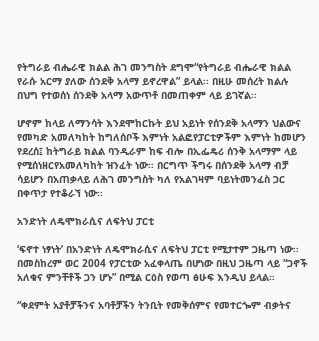የትግራይ ብሔራዊ ክልል ሕገ መንግስት ደግሞ“የትግራይ ብሔራዊ ክልል የራሱ አርማ ያለው ሰንደቅ አላማ ይኖረዋል” ይላል፡፡ በዚሁ መሰረት ክልሉ በህግ የተወሰነ ሰንደቅ አላማ አውጥቶ በመጠቀም ላይ ይገኛል፡፡

ሆኖም ከላይ ለማንሳት እንደሞከርኩት ይህ አይነት የሰንደቅ አላማን ህልውና የመካድ አመለካከት ከግለሰቦች እምነት አልፎየፓርቲዎችም እምነት ከመሆን የደረሰ፤ ከትግራይ ክልል ባንዲራም ከፍ ብሎ በኢፌዴሪ ሰንቅ አላማም ላይ የሚሰነዘርየአመለካከት ዝንፈት ነው፡፡ በርግጥ ችግሩ በሰንደቅ አላማ ብቻ ሳይሆን በአጠቃላይ ለሕገ መንግስት ካለ የአልገዛም ባይነትመንፈስ ጋር በቀጥታ የተቆራኘ ነው፡፡

አንድነት ለዴሞክራሲና ለፍትህ ፓርቲ

‘ፍኖተ ነፃነት’ በአንድነት ለዴሞክራሲና ለፍትህ ፓርቲ የሚታተም ጋዜጣ ነው፡፡ በመስከረም ወር 2004 የፓርቲው አፈቀላጤ በሆነው በዚህ ጋዜጣ ላይ “ጋኖች አለቁና ምንቸቶች ጋን ሆኑ” በሚል ርዕስ የወጣ ፅሁፍ እንዲህ ይላል፡፡

“ቀደምት አያቶቻችንና አባቶቻችን ትንቢት የመቅሰምና የመተርጐም ብቃትና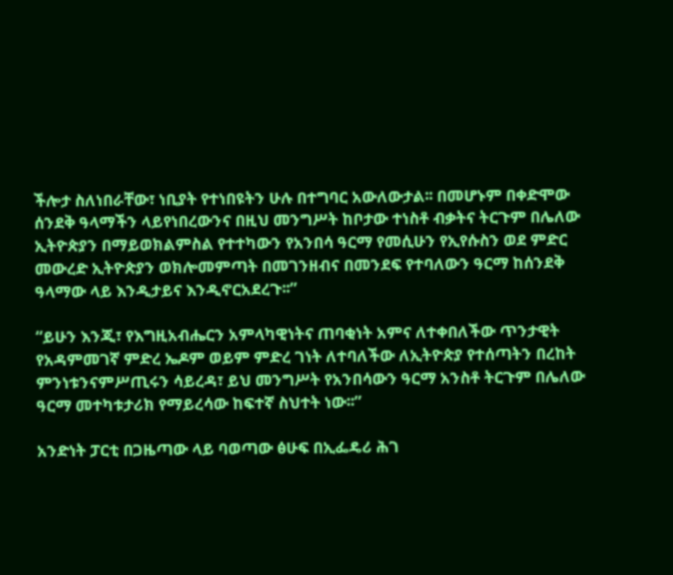ችሎታ ስለነበራቸው፣ ነቢያት የተነበዩትን ሁሉ በተግባር አውለውታል፡፡ በመሆኑም በቀድሞው ሰንደቅ ዓላማችን ላይየነበረውንና በዚህ መንግሥት ከቦታው ተነስቶ ብቃትና ትርጉም በሌለው ኢትዮጵያን በማይወክልምስል የተተካውን የአንበሳ ዓርማ የመሲሁን የኢየሱስን ወደ ምድር መውረድ ኢትዮጵያን ወክሎመምጣት በመገንዘብና በመንደፍ የተባለውን ዓርማ ከሰንደቅ ዓላማው ላይ እንዲታይና እንዲኖርአደረጉ፡፡”

“ይሁን እንጂ፣ የእግዚአብሔርን አምላካዊነትና ጠባቂነት አምና ለተቀበለችው ጥንታዊት የአዳምመገኛ ምድረ ኤዶም ወይም ምድረ ገነት ለተባለችው ለኢትዮጵያ የተሰጣትን በረከት ምንነቱንናምሥጢሩን ሳይረዳ፣ ይህ መንግሥት የአንበሳውን ዓርማ አንስቶ ትርጉም በሌለው ዓርማ መተካቱታሪክ የማይረሳው ከፍተኛ ስህተት ነው፡፡”

አንድነት ፓርቲ በጋዜጣው ላይ ባወጣው ፅሁፍ በኢፌዴሪ ሕገ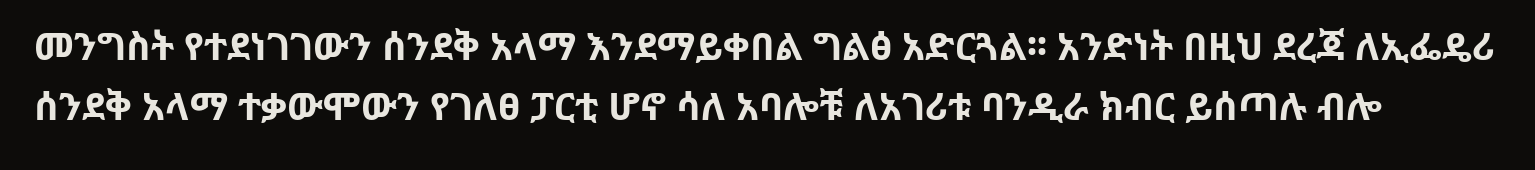መንግስት የተደነገገውን ሰንደቅ አላማ እንደማይቀበል ግልፅ አድርጓል፡፡ አንድነት በዚህ ደረጃ ለኢፌዴሪ ሰንደቅ አላማ ተቃውሞውን የገለፀ ፓርቲ ሆኖ ሳለ አባሎቹ ለአገሪቱ ባንዲራ ክብር ይሰጣሉ ብሎ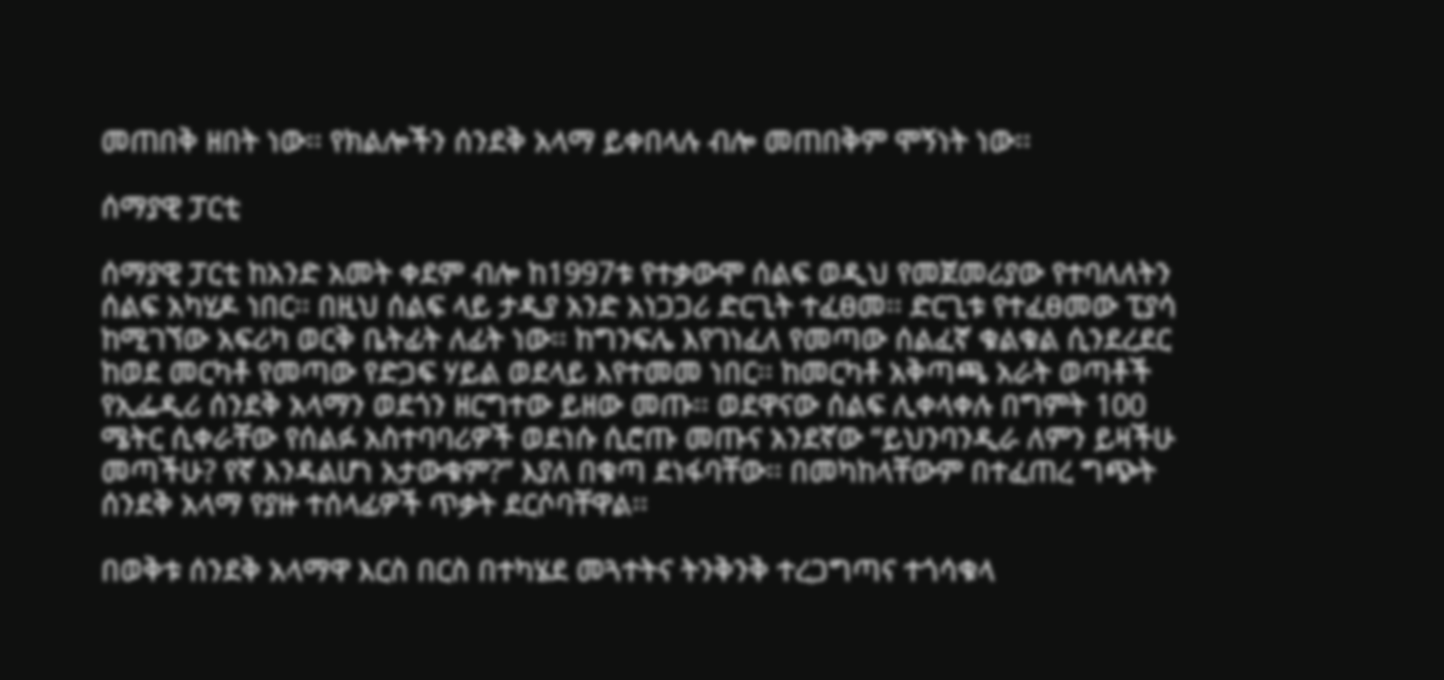መጠበቅ ዘበት ነው፡፡ የክልሎችን ሰንደቅ አላማ ይቀበላሉ ብሎ መጠበቅም ሞኝነት ነው፡፡

ሰማያዊ ፓርቲ

ሰማያዊ ፓርቲ ከአንድ አመት ቀደም ብሎ ከ1997ቱ የተቃውሞ ሰልፍ ወዲህ የመጀመሪያው የተባለለትን ሰልፍ አካሂዶ ነበር፡፡ በዚህ ሰልፍ ላይ ታዲያ አንድ አነጋጋሪ ድርጊት ተፈፀመ፡፡ ድርጊቱ የተፈፀመው ፒያሳ ከሚገኘው አፍሪካ ወርቅ ቤትፊት ለፊት ነው፡፡ ከግንፍሌ እየገነፈለ የመጣው ሰልፈኛ ቁልቁል ሲንደረደር ከወደ መርካቶ የመጣው የድጋፍ ሃይል ወደላይ እየተመመ ነበር፡፡ ከመርካቶ አቅጣጫ አራት ወጣቶች የኢፌዲሪ ሰንደቅ አላማን ወደጎን ዘርግተው ይዘው መጡ፡፡ ወደዋናው ሰልፍ ሊቀላቀሉ በግምት 100 ሜትር ሲቀራቸው የሰልፉ አስተባባሪዎች ወደነሱ ሲሮጡ መጡና አንደኛው “ይህንባንዲራ ለምን ይዛችሁ መጣችሁ? የኛ እንዳልሆነ አታውቁም?” እያለ በቁጣ ደነፋባቸው፡፡ በመካከላቸውም በተፈጠረ ግጭት ሰንደቅ አላማ የያዙ ተሰላፊዎች ጥቃት ደርሶባቸዋል፡፡

በወቅቱ ሰንደቅ አላማዋ እርስ በርስ በተካሄደ መጓተትና ትንቅንቅ ተረጋግጣና ተጎሳቁላ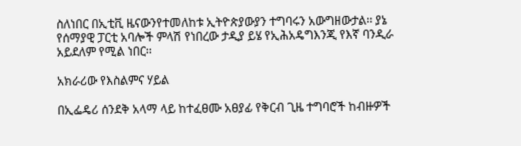ስለነበር በኢቲቪ ዜናውንየተመለከቱ ኢትዮጵያውያን ተግባሩን አውግዘውታል፡፡ ያኔ የሰማያዊ ፓርቲ አባሎች ምላሽ የነበረው ታዲያ ይሄ የኢሕአዴግእንጂ የእኛ ባንዲራ አይደለም የሚል ነበር፡፡

አክራሪው የእስልምና ሃይል

በኢፌዴሪ ሰንደቅ አላማ ላይ ከተፈፀሙ አፀያፊ የቅርብ ጊዜ ተግባሮች ከብዙዎች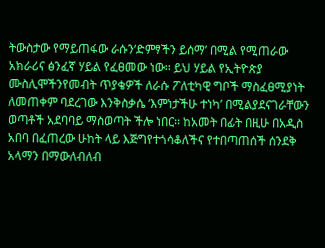ትውስታው የማይጠፋው ራሱን‘ድምፃችን ይሰማ’ በሚል የሚጠራው አክራሪና ፅንፈኛ ሃይል የፈፀመው ነው፡፡ ይህ ሃይል የኢትዮጵያ ሙስሊሞችንየመብት ጥያቄዎች ለራሱ ፖለቲካዊ ግቦች ማስፈፀሚያነት ለመጠቀም ባደረገው እንቅስቃሴ ‘እምነታችሁ ተነካ’ በሚልያደናገራቸውን ወጣቶች አደባባይ ማስወጣት ችሎ ነበር፡፡ ከአመት በፊት በዚሁ በአዲስ አበባ በፈጠረው ሁከት ላይ እጅግየተጎሳቆለችና የተበጣጠሰች ሰንደቅ አላማን በማውለብለብ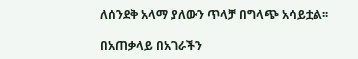ለሰንደቅ አላማ ያለውን ጥላቻ በግላጭ አሳይቷል፡፡

በአጠቃላይ በአገራችን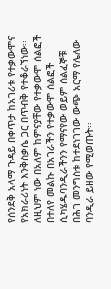የሰንደቅ አላማ ጉዳይ በቀጥታ ከአገሪቱ የተቃውሞና የአክራሪነት እንቅስቃሴ ጋር በጥብቅ የተቆራኘነው፡፡ ለዚህም ነው በአለም ከምናያቸው የተቃውሞ ሰልፎች በተለየ መልኩ በአገራችን የተቃውሞ ሰልፎች ሲካሄዱባንዲራችንን የማናየው ወይም ሰልፈኞቹ በሕገ መንግስቱ ከተደነገገው ውጭ አርማ የሌለው ባንዲራ ይዘው የሚወጡት፡፡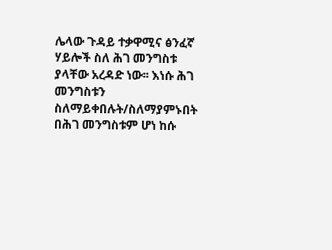ሌላው ጉዳይ ተቃዋሚና ፅንፈኛ ሃይሎች ስለ ሕገ መንግስቱ ያላቸው አረዳድ ነው፡፡ እነሱ ሕገ መንግስቱን ስለማይቀበሉት/ስለማያምኑበት በሕገ መንግስቱም ሆነ ከሱ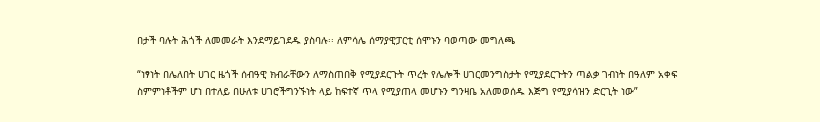በታች ባሉት ሕጎች ለመመራት እንደማይገደዱ ያስባሉ፡፡ ለምሳሌ ሰማያዊፓርቲ ሰሞኑን ባወጣው መግለጫ

“ነፃነት በሌለበት ሀገር ዜጎች ሰብዓዊ ክብራቸውን ለማስጠበቅ የሚያደርጉት ጥረት የሌሎች ሀገርመንግስታት የሚያደርጉትን ጣልቃ ገብነት በዓለም አቀፍ ስምምነቶችም ሆነ በተለይ በሁለቱ ሀገሮችግንኙነት ላይ ከፍተኛ ጥላ የሚያጠላ መሆኑን ግንዛቤ አለመወሰዱ እጅግ የሚያሳዝን ድርጊት ነው”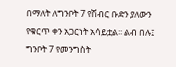በማለት ለግንቦት 7 የሽብር ቡድን ያለውን የቁርጥ ቀን አጋርነት አሳይቷል፡፡ ልብ በሉ፤ ግንቦት 7 የመንግስት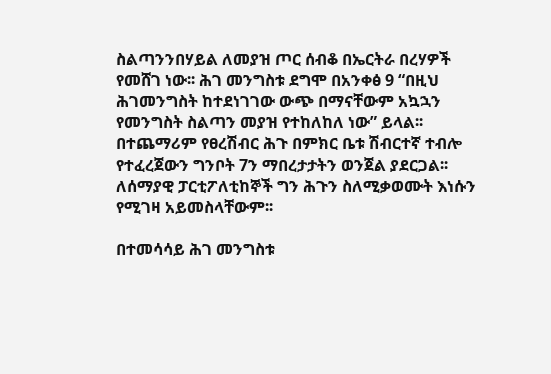ስልጣንንበሃይል ለመያዝ ጦር ሰብቆ በኤርትራ በረሃዎች የመሸገ ነው፡፡ ሕገ መንግስቱ ደግሞ በአንቀፅ 9 “በዚህ ሕገመንግስት ከተደነገገው ውጭ በማናቸውም አኳኋን የመንግስት ስልጣን መያዝ የተከለከለ ነው” ይላል፡፡ በተጨማሪም የፀረሽብር ሕጉ በምክር ቤቱ ሽብርተኛ ተብሎ የተፈረጀውን ግንቦት 7ን ማበረታታትን ወንጀል ያደርጋል፡፡ ለሰማያዊ ፓርቲፖለቲከኞች ግን ሕጉን ስለሚቃወሙት እነሱን የሚገዛ አይመስላቸውም፡፡

በተመሳሳይ ሕገ መንግስቱ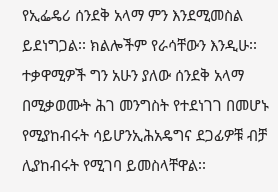የኢፌዴሪ ሰንደቅ አላማ ምን እንደሚመስል ይደነግጋል፡፡ ክልሎችም የራሳቸውን እንዲሁ፡፡ ተቃዋሚዎች ግን አሁን ያለው ሰንደቅ አላማ በሚቃወሙት ሕገ መንግስት የተደነገገ በመሆኑ የሚያከብሩት ሳይሆንኢሕአዴግና ደጋፊዎቹ ብቻ ሊያከብሩት የሚገባ ይመስላቸዋል፡፡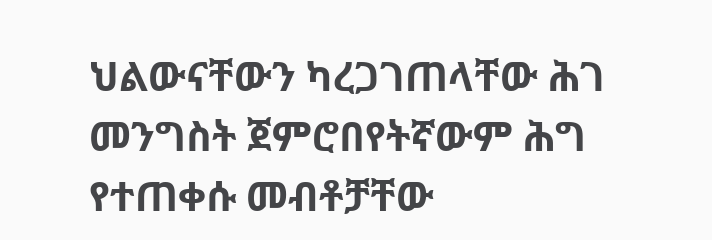ህልውናቸውን ካረጋገጠላቸው ሕገ መንግስት ጀምሮበየትኛውም ሕግ የተጠቀሱ መብቶቻቸው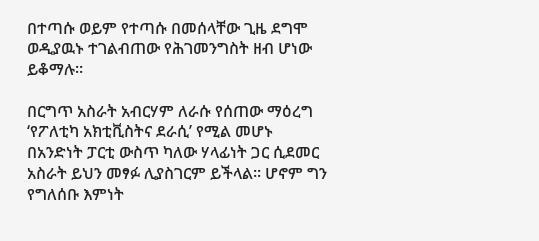በተጣሱ ወይም የተጣሱ በመሰላቸው ጊዜ ደግሞ ወዲያዉኑ ተገልብጠው የሕገመንግስት ዘብ ሆነው ይቆማሉ፡፡

በርግጥ አስራት አብርሃም ለራሱ የሰጠው ማዕረግ ‘የፖለቲካ አክቲቪስትና ደራሲ’ የሚል መሆኑ በአንድነት ፓርቲ ውስጥ ካለው ሃላፊነት ጋር ሲደመር አስራት ይህን መፃፉ ሊያስገርም ይችላል፡፡ ሆኖም ግን የግለሰቡ እምነት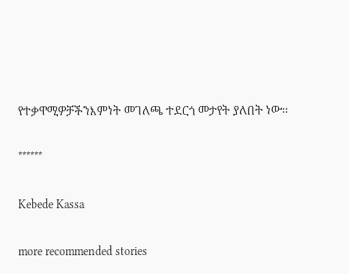የተቃዋሚዎቻችንእምነት መገለጫ ተደርጎ መታየት ያለበት ነው፡፡

******

Kebede Kassa

more recommended stories